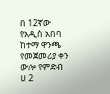በ 12ኛው የአዲስ አበባ ከተማ ዋንጫ የመጀመሪያ ቀን ውሎ የምድብ ሀ 2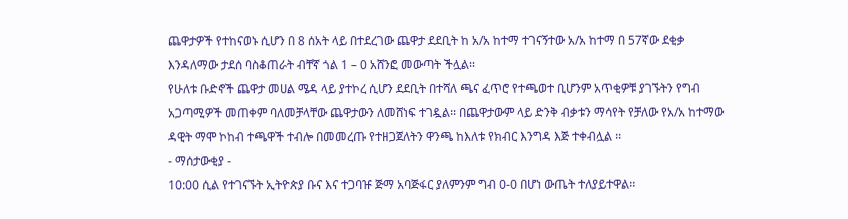ጨዋታዎች የተከናወኑ ሲሆን በ 8 ሰአት ላይ በተደረገው ጨዋታ ደደቢት ከ አ/አ ከተማ ተገናኝተው አ/አ ከተማ በ 57ኛው ደቂቃ እንዳለማው ታደሰ ባስቆጠራት ብቸኛ ጎል 1 – 0 አሸንፎ መውጣት ችሏል፡፡
የሁለቱ ቡድኖች ጨዋታ መሀል ሜዳ ላይ ያተኮረ ሲሆን ደደቢት በተሻለ ጫና ፈጥሮ የተጫወተ ቢሆንም አጥቂዎቹ ያገኙትን የግብ አጋጣሚዎች መጠቀም ባለመቻላቸው ጨዋታውን ለመሸነፍ ተገዷል፡፡ በጨዋታውም ላይ ድንቅ ብቃቱን ማሳየት የቻለው የአ/አ ከተማው ዳዊት ማሞ ኮከብ ተጫዋች ተብሎ በመመረጡ የተዘጋጀለትን ዋንጫ ከእለቱ የክብር እንግዳ እጅ ተቀብሏል ፡፡
- ማሰታውቂያ -
10:00 ሲል የተገናኙት ኢትዮጵያ ቡና እና ተጋባዡ ጅማ አባጅፋር ያለምንም ግብ 0-0 በሆነ ውጤት ተለያይተዋል፡፡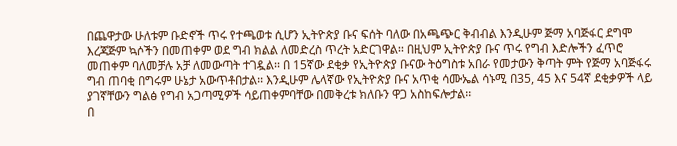በጨዋታው ሁለቱም ቡድኖች ጥሩ የተጫወቱ ሲሆን ኢትዮጵያ ቡና ፍሰት ባለው በአጫጭር ቅብብል እንዲሁም ጅማ አባጅፋር ደግሞ እረጃጅም ኳሶችን በመጠቀም ወደ ግብ ክልል ለመድረስ ጥረት አድርገዋል፡፡ በዚህም ኢትዮጵያ ቡና ጥሩ የግብ እድሎችን ፈጥሮ መጠቀም ባለመቻሉ አቻ ለመውጣት ተገዷል፡፡ በ 15ኛው ደቂቃ የኢትዮጵያ ቡናው ትዕግስቱ አበራ የመታውን ቅጣት ምት የጅማ አባጅፋሩ ግብ ጠባቂ በግሩም ሁኔታ አውጥቶበታል፡፡ እንዲሁም ሌላኛው የኢትዮጵያ ቡና አጥቂ ሳሙኤል ሳኑሚ በ35, 45 እና 54ኛ ደቂቃዎች ላይ ያገኛቸውን ግልፅ የግብ አጋጣሚዎች ሳይጠቀምባቸው በመቅረቱ ክለቡን ዋጋ አስከፍሎታል፡፡
በ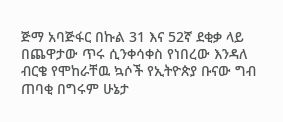ጅማ አባጅፋር በኩል 31 እና 52ኛ ደቂቃ ላይ በጨዋታው ጥሩ ሲንቀሳቀስ የነበረው እንዳለ ብርቄ የሞከራቸዉ ኳሶች የኢትዮጵያ ቡናው ግብ ጠባቂ በግሩም ሁኔታ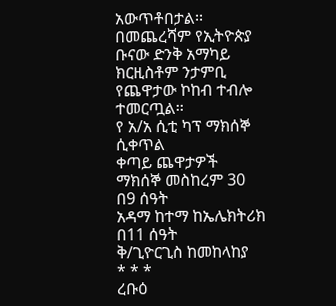አውጥቶበታል፡፡
በመጨረሻም የኢትዮጵያ ቡናው ድንቅ አማካይ ክርዚስቶም ንታምቢ የጨዋታው ኮከብ ተብሎ ተመርጧል፡፡
የ አ/አ ሲቲ ካፕ ማክሰኞ ሲቀጥል
ቀጣይ ጨዋታዎች
ማክሰኞ መስከረም 30
በ9 ሰዓት
አዳማ ከተማ ከኤሌክትሪክ
በ11 ሰዓት
ቅ/ጊዮርጊስ ከመከላከያ
* * *
ረቡዕ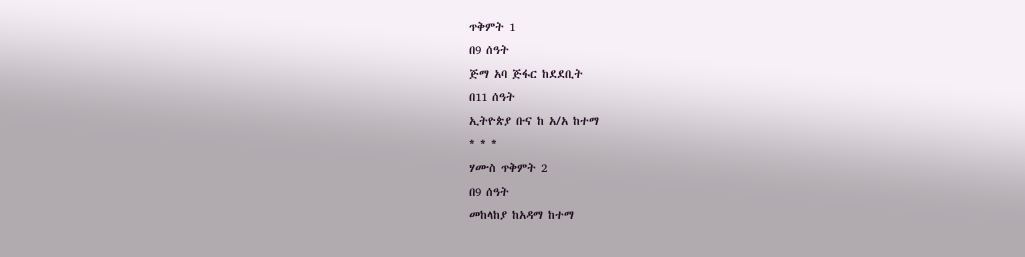ጥቅምት 1
በ9 ሰዓት
ጅማ አባ ጅፋር ከደደቢት
በ11 ሰዓት
ኢትዮጵያ ቡና ከ አ/አ ከተማ
* * *
ሃሙስ ጥቅምት 2
በ9 ሰዓት
መከላከያ ከአዳማ ከተማ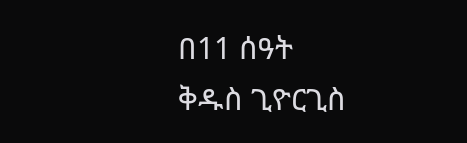በ11 ሰዓት
ቅዱስ ጊዮርጊስ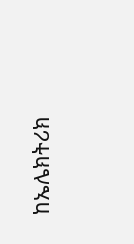ከኤሌክትሪክ